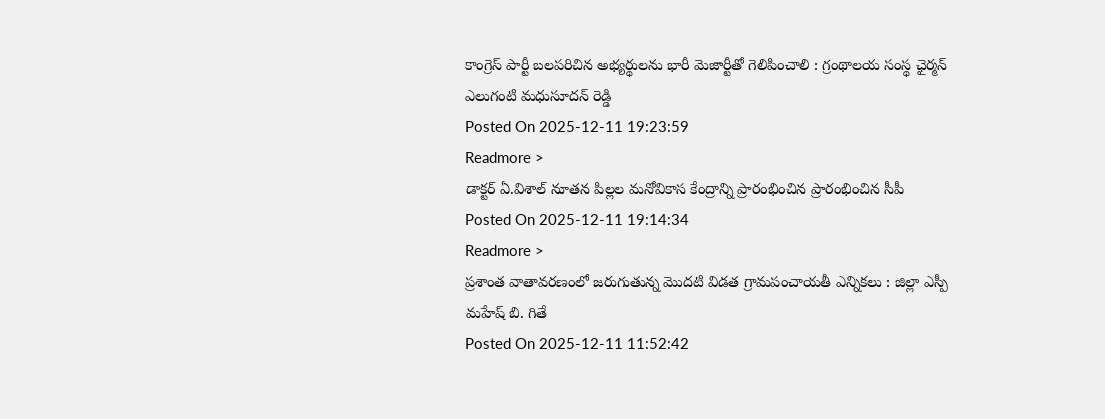కాంగ్రెస్ పార్టీ బలపరిచిన అభ్యర్థులను భారీ మెజార్టీతో గెలిపించాలి : గ్రంథాలయ సంస్థ ఛైర్మన్ ఎలుగంటి మధుసూదన్ రెడ్డి
Posted On 2025-12-11 19:23:59
Readmore >
డాక్టర్ ఏ.విశాల్ నూతన పిల్లల మనోవికాస కేంద్రాన్ని ప్రారంభించిన ప్రారంభించిన సీపీ
Posted On 2025-12-11 19:14:34
Readmore >
ప్రశాంత వాతావరణంలో జరుగుతున్న మొదటి విడత గ్రామపంచాయతీ ఎన్నికలు : జిల్లా ఎస్పీ మహేష్ బి. గితే
Posted On 2025-12-11 11:52:42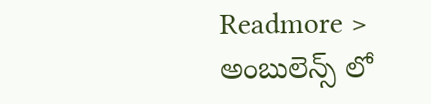Readmore >
అంబులెన్స్ లో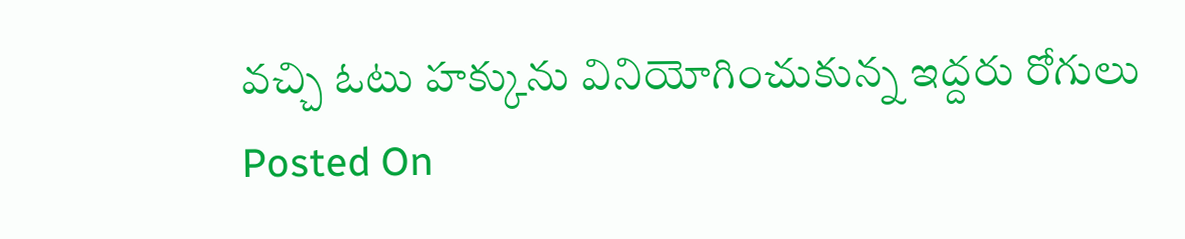వచ్చి ఓటు హక్కును వినియోగించుకున్న ఇద్దరు రోగులు
Posted On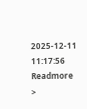2025-12-11 11:17:56
Readmore >